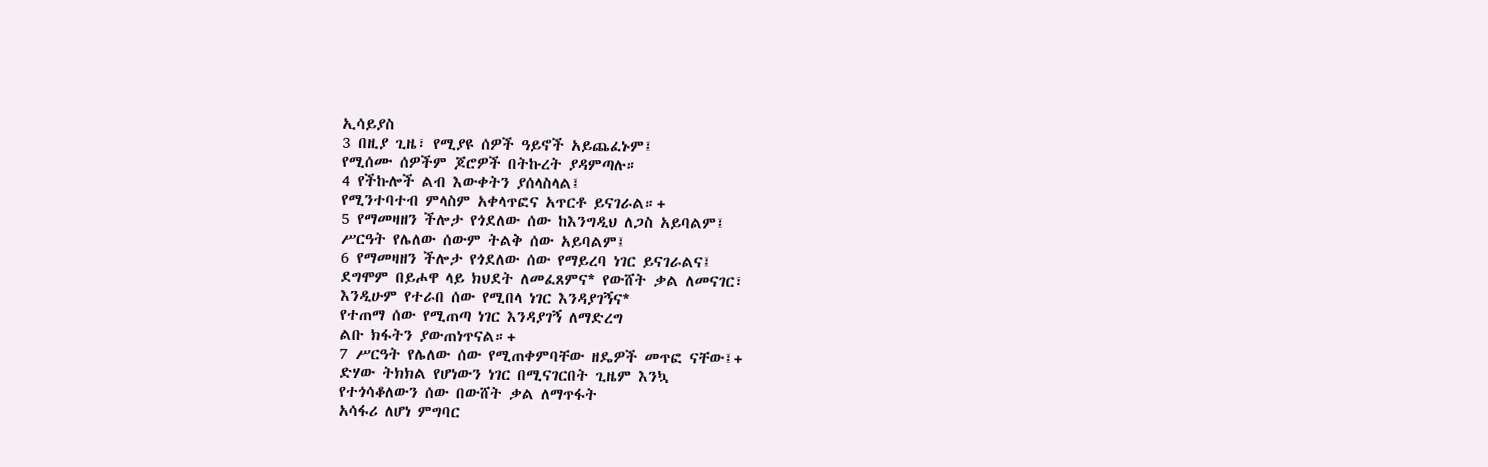ኢሳይያስ
3 በዚያ ጊዜ፣ የሚያዩ ሰዎች ዓይኖች አይጨፈኑም፤
የሚሰሙ ሰዎችም ጆሮዎች በትኩረት ያዳምጣሉ።
4 የችኩሎች ልብ እውቀትን ያሰላስላል፤
የሚንተባተብ ምላስም አቀላጥፎና አጥርቶ ይናገራል።+
5 የማመዛዘን ችሎታ የጎደለው ሰው ከእንግዲህ ለጋስ አይባልም፤
ሥርዓት የሌለው ሰውም ትልቅ ሰው አይባልም፤
6 የማመዛዘን ችሎታ የጎደለው ሰው የማይረባ ነገር ይናገራልና፤
ደግሞም በይሖዋ ላይ ክህደት ለመፈጸምና* የውሸት ቃል ለመናገር፣
እንዲሁም የተራበ ሰው የሚበላ ነገር እንዳያገኝና*
የተጠማ ሰው የሚጠጣ ነገር እንዳያገኝ ለማድረግ
ልቡ ክፋትን ያውጠነጥናል።+
7 ሥርዓት የሌለው ሰው የሚጠቀምባቸው ዘዴዎች መጥፎ ናቸው፤+
ድሃው ትክክል የሆነውን ነገር በሚናገርበት ጊዜም እንኳ
የተጎሳቆለውን ሰው በውሸት ቃል ለማጥፋት
አሳፋሪ ለሆነ ምግባር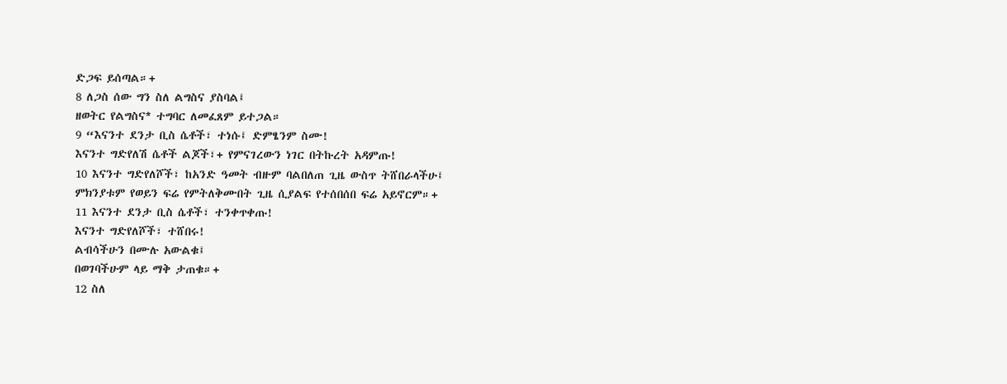ድጋፍ ይሰጣል።+
8 ለጋስ ሰው ግን ስለ ልግስና ያስባል፤
ዘወትር የልግስና* ተግባር ለመፈጸም ይተጋል።
9 “እናንተ ደንታ ቢስ ሴቶች፣ ተነሱ፤ ድምፄንም ስሙ!
እናንተ ግድየለሽ ሴቶች ልጆች፣+ የምናገረውን ነገር በትኩረት አዳምጡ!
10 እናንተ ግድየለሾች፣ ከአንድ ዓመት ብዙም ባልበለጠ ጊዜ ውስጥ ትሸበራላችሁ፤
ምክንያቱም የወይን ፍሬ የምትለቅሙበት ጊዜ ሲያልፍ የተሰበሰበ ፍሬ አይኖርም።+
11 እናንተ ደንታ ቢስ ሴቶች፣ ተንቀጥቀጡ!
እናንተ ግድየለሾች፣ ተሸበሩ!
ልብሳችሁን በሙሉ አውልቁ፤
በወገባችሁም ላይ ማቅ ታጠቁ።+
12 ስለ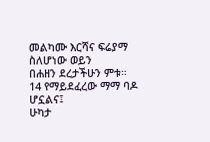መልካሙ እርሻና ፍሬያማ ስለሆነው ወይን
በሐዘን ደረታችሁን ምቱ።
14 የማይደፈረው ማማ ባዶ ሆኗልና፤
ሁካታ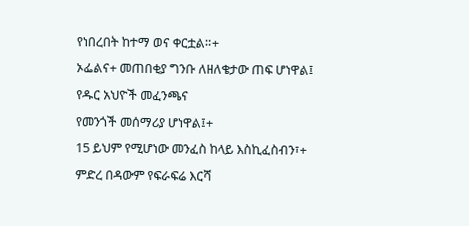የነበረበት ከተማ ወና ቀርቷል።+
ኦፌልና+ መጠበቂያ ግንቡ ለዘለቄታው ጠፍ ሆነዋል፤
የዱር አህዮች መፈንጫና
የመንጎች መሰማሪያ ሆነዋል፤+
15 ይህም የሚሆነው መንፈስ ከላይ እስኪፈስብን፣+
ምድረ በዳውም የፍራፍሬ እርሻ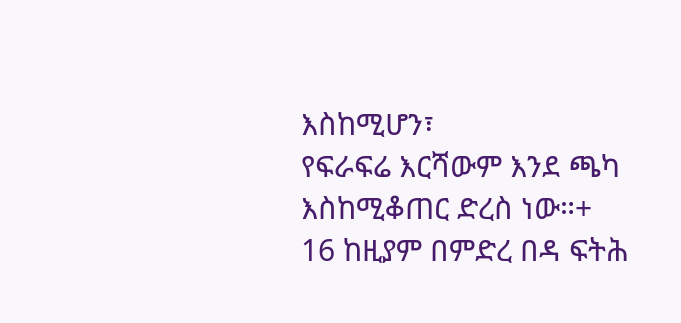እስከሚሆን፣
የፍራፍሬ እርሻውም እንደ ጫካ እስከሚቆጠር ድረስ ነው።+
16 ከዚያም በምድረ በዳ ፍትሕ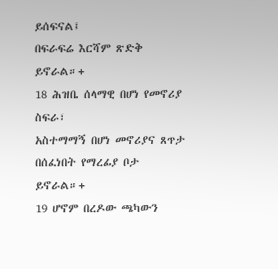ይሰፍናል፤
በፍራፍሬ እርሻም ጽድቅ ይኖራል።+
18 ሕዝቤ ሰላማዊ በሆነ የመኖሪያ ስፍራ፣
አስተማማኝ በሆነ መኖሪያና ጸጥታ በሰፈነበት የማረፊያ ቦታ ይኖራል።+
19 ሆኖም በረዶው ጫካውን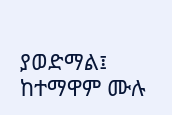ያወድማል፤
ከተማዋም ሙሉ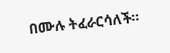በሙሉ ትፈራርሳለች።